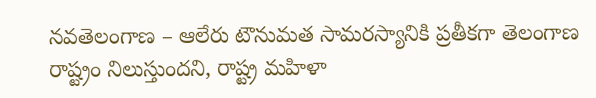నవతెలంగాణ – ఆలేరు టౌనుమత సామరస్యానికి ప్రతీకగా తెలంగాణ రాష్ట్రం నిలుస్తుందని, రాష్ట్ర మహిళా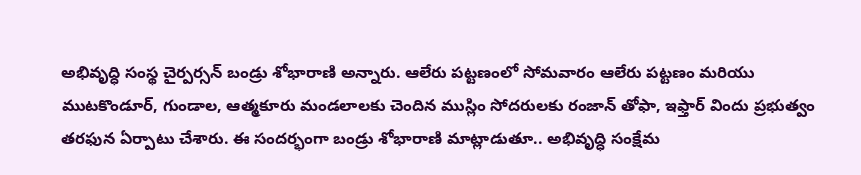అభివృద్ధి సంస్థ చైర్పర్సన్ బండ్రు శోభారాణి అన్నారు. ఆలేరు పట్టణంలో సోమవారం ఆలేరు పట్టణం మరియు ముటకొండూర్, గుండాల, ఆత్మకూరు మండలాలకు చెందిన ముస్లిం సోదరులకు రంజాన్ తోఫా, ఇఫ్తార్ విందు ప్రభుత్వం తరఫున ఏర్పాటు చేశారు. ఈ సందర్భంగా బండ్రు శోభారాణి మాట్లాడుతూ.. అభివృద్ధి సంక్షేమ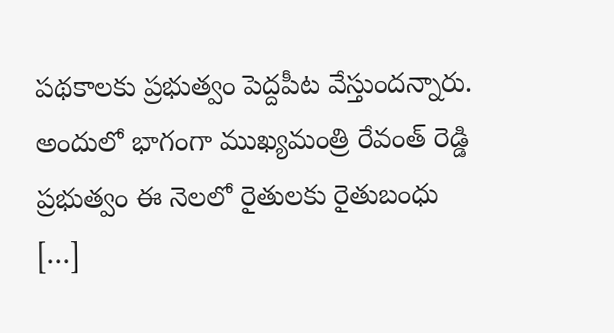పథకాలకు ప్రభుత్వం పెద్దపీట వేస్తుందన్నారు. అందులో భాగంగా ముఖ్యమంత్రి రేవంత్ రెడ్డి ప్రభుత్వం ఈ నెలలో రైతులకు రైతుబంధు […]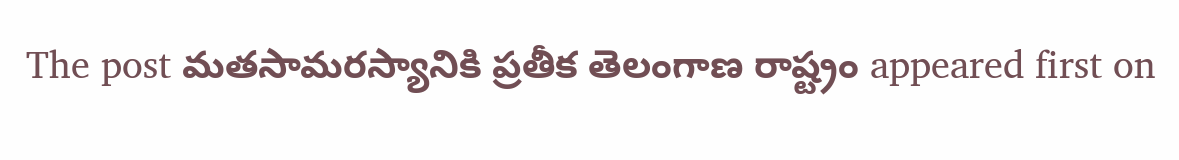The post మతసామరస్యానికి ప్రతీక తెలంగాణ రాష్ట్రం appeared first on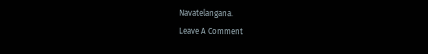Navatelangana.
Leave A Comment